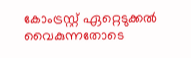കോംട്രസ്റ്റ് ഏറ്റെടുക്കല്‍ വൈകുന്നതോടെ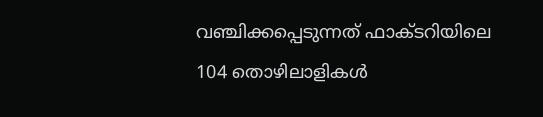വഞ്ചിക്കപ്പെടുന്നത് ഫാക്ടറിയിലെ 104 തൊഴിലാളികള്‍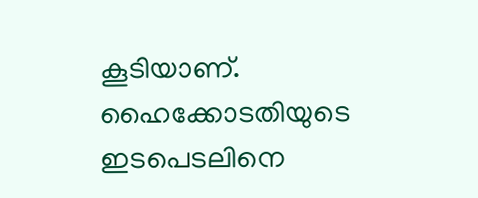കൂടിയാണ്. ഹൈക്കോടതിയുടെ ഇടപെടലിനെ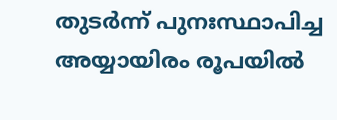തുടര്‍ന്ന് പുനഃസ്ഥാപിച്ച അയ്യായിരം രൂപയില്‍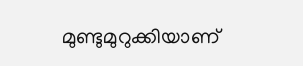മുണ്ടുമുറുക്കിയാണ്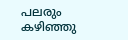പലരും കഴിഞ്ഞു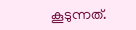കൂടുന്നത്.